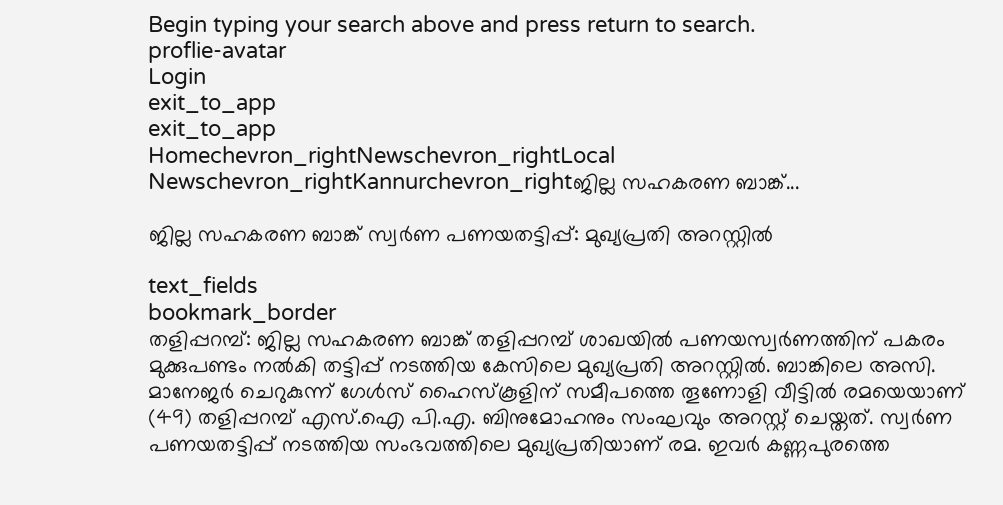Begin typing your search above and press return to search.
proflie-avatar
Login
exit_to_app
exit_to_app
Homechevron_rightNewschevron_rightLocal Newschevron_rightKannurchevron_rightജില്ല സഹകരണ ബാങ്ക്...

ജില്ല സഹകരണ ബാങ്ക് സ്വർണ പണയതട്ടിപ്പ്: മുഖ്യപ്രതി അറസ്റ്റിൽ

text_fields
bookmark_border
തളിപ്പറമ്പ്: ജില്ല സഹകരണ ബാങ്ക് തളിപ്പറമ്പ് ശാഖയിൽ പണയസ്വർണത്തിന് പകരം മുക്കുപണ്ടം നൽകി തട്ടിപ്പ് നടത്തിയ കേസിലെ മുഖ്യപ്രതി അറസ്റ്റിൽ. ബാങ്കിലെ അസി. മാനേജർ ചെറുകുന്ന് ഗേൾസ് ഹൈസ്കൂളിന് സമീപത്തെ തൂണോളി വീട്ടിൽ രമയെയാണ് (49) തളിപ്പറമ്പ് എസ്.ഐ പി.എ. ബിനുമോഹനും സംഘവും അറസ്റ്റ് ചെയ്തത്. സ്വർണ പണയതട്ടിപ്പ് നടത്തിയ സംഭവത്തിലെ മുഖ്യപ്രതിയാണ് രമ. ഇവർ കണ്ണപുരത്തെ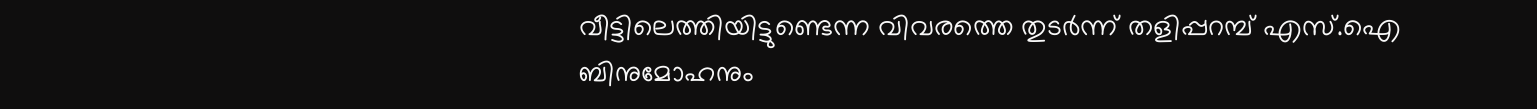വീട്ടിലെത്തിയിട്ടുണ്ടെന്ന വിവരത്തെ തുടർന്ന് തളിപ്പറമ്പ് എസ്.ഐ ബിനുമോഹനും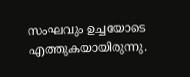സംഘവും ഉച്ചയോടെ എത്തുകയായിരുന്നു.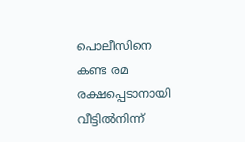പൊലീസിനെ കണ്ട രമ രക്ഷപ്പെടാനായി വീട്ടിൽനിന്ന്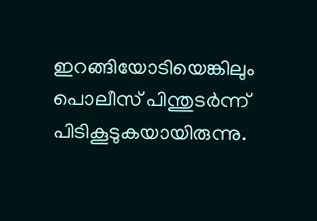ഇറങ്ങിയോടിയെങ്കിലും പൊലീസ് പിന്തുടർന്ന് പിടികൂടുകയായിരുന്നു.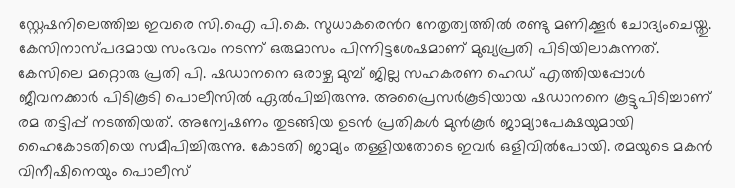സ്റ്റേഷനിലെത്തിച്ച ഇവരെ സി.ഐ പി.കെ. സുധാകര‍െൻറ നേതൃത്വത്തിൽ രണ്ടു മണിക്കൂർ ചോദ്യംചെയ്തു. കേസിനാസ്പദമായ സംഭവം നടന്ന് ഒരുമാസം പിന്നിട്ടശേഷമാണ് മുഖ്യപ്രതി പിടിയിലാകുന്നത്. കേസിലെ മറ്റൊരു പ്രതി പി. ഷഡാനനെ ഒരാഴ്ച മുമ്പ് ജില്ല സഹകരണ ഹെഡ് എത്തിയപ്പോൾ ജീവനക്കാർ പിടികൂടി പൊലീസിൽ ഏൽപിച്ചിരുന്നു. അപ്രൈസർകൂടിയായ ഷഡാനനെ കൂട്ടുപിടിച്ചാണ് രമ തട്ടിപ്പ് നടത്തിയത്. അന്വേഷണം തുടങ്ങിയ ഉടൻ പ്രതികൾ മുൻകൂർ ജാമ്യാപേക്ഷയുമായി ഹൈകോടതിയെ സമീപിച്ചിരുന്നു. കോടതി ജാമ്യം തള്ളിയതോടെ ഇവർ ഒളിവിൽപോയി. രമയുടെ മകൻ വിനീഷിനെയും പൊലീസ്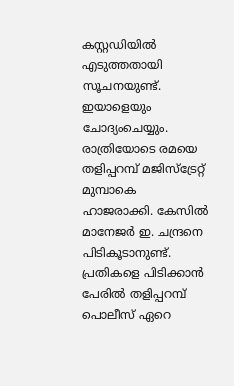കസ്റ്റഡിയിൽ എടുത്തതായി സൂചനയുണ്ട്. ഇയാളെയും ചോദ്യംചെയ്യും. രാത്രിയോടെ രമയെ തളിപ്പറമ്പ് മജിസ്ട്രേറ്റ് മുമ്പാകെ ഹാജരാക്കി. കേസിൽ മാനേജർ ഇ. ചന്ദ്രനെ പിടികൂടാനുണ്ട്. പ്രതികളെ പിടിക്കാൻ പേരിൽ തളിപ്പറമ്പ് പൊലീസ് ഏറെ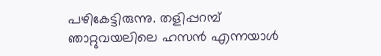പഴികേട്ടിരുന്നു. തളിപ്പറമ്പ് ഞാറ്റുവയലിലെ ഹസൻ എന്നയാൾ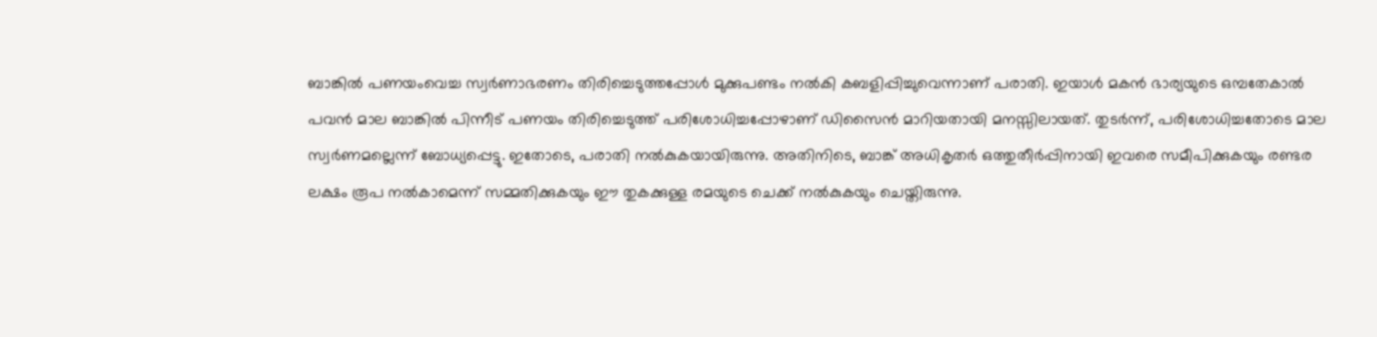ബാങ്കിൽ പണയംവെച്ച സ്വർണാഭരണം തിരിച്ചെടുത്തപ്പോൾ മുക്കുപണ്ടം നൽകി കബളിപ്പിച്ചുവെന്നാണ് പരാതി. ഇയാൾ മകൻ ഭാര്യയുടെ ഒമ്പതേകാൽ പവൻ മാല ബാങ്കിൽ പിന്നീട് പണയം തിരിച്ചെടുത്ത് പരിശോധിച്ചപ്പോഴാണ് ഡിസൈൻ മാറിയതായി മനസ്സിലായത്. തുടർന്ന്, പരിശോധിച്ചതോടെ മാല സ്വർണമല്ലെന്ന് ബോധ്യപ്പെട്ടു. ഇതോടെ, പരാതി നൽകുകയായിരുന്നു. അതിനിടെ, ബാങ്ക് അധികൃതർ ഒത്തുതീർപ്പിനായി ഇവരെ സമീപിക്കുകയും രണ്ടര ലക്ഷം രൂപ നൽകാമെന്ന് സമ്മതിക്കുകയും ഈ തുകക്കുള്ള രമയുടെ ചെക്ക് നൽകുകയും ചെയ്തിരുന്നു.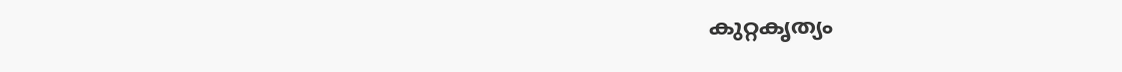കുറ്റകൃത്യം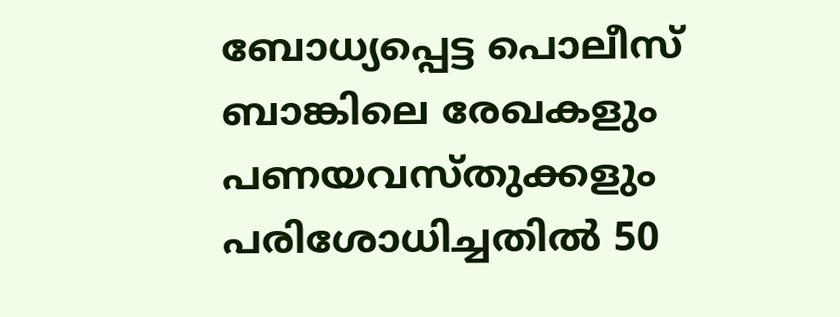ബോധ്യപ്പെട്ട പൊലീസ് ബാങ്കിലെ രേഖകളും പണയവസ്തുക്കളും പരിശോധിച്ചതിൽ 50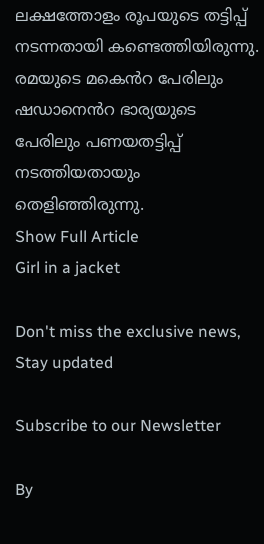ലക്ഷത്തോളം രൂപയുടെ തട്ടിപ്പ് നടന്നതായി കണ്ടെത്തിയിരുന്നു. രമയുടെ മക‍െൻറ പേരിലും ഷഡാന‍െൻറ ഭാര്യയുടെ പേരിലും പണയതട്ടിപ്പ് നടത്തിയതായും തെളിഞ്ഞിരുന്നു.
Show Full Article
Girl in a jacket

Don't miss the exclusive news, Stay updated

Subscribe to our Newsletter

By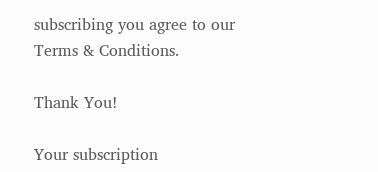subscribing you agree to our Terms & Conditions.

Thank You!

Your subscription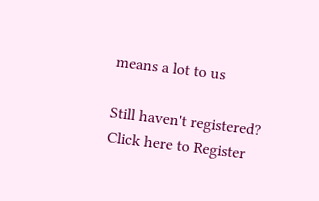means a lot to us

Still haven't registered? Click here to Register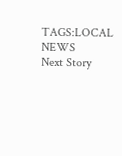TAGS:LOCAL NEWS
Next Story